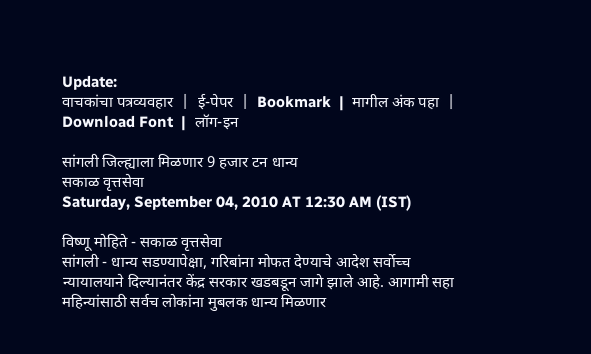Update:
वाचकांचा पत्रव्यवहार  |  ई-पेपर  |  Bookmark  |  मागील अंक पहा  |  Download Font  |  लॉग-इन

सांगली जिल्ह्याला मिळणार 9 हजार टन धान्य
सकाळ वृत्तसेवा
Saturday, September 04, 2010 AT 12:30 AM (IST)

विष्णू मोहिते - सकाळ वृत्तसेवा
सांगली - धान्य सडण्यापेक्षा, गरिबांना मोफत देण्याचे आदेश सर्वोच्च न्यायालयाने दिल्यानंतर केंद्र सरकार खडबडून जागे झाले आहे. आगामी सहा महिन्यांसाठी सर्वच लोकांना मुबलक धान्य मिळणार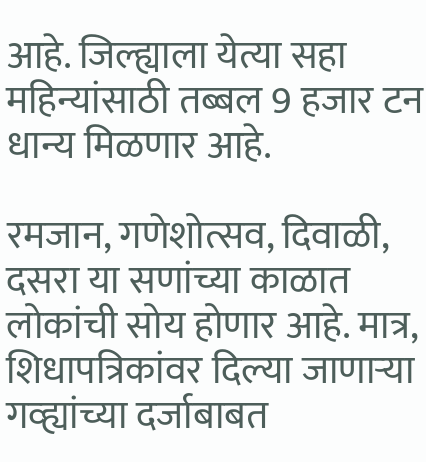आहे. जिल्ह्याला येत्या सहा महिन्यांसाठी तब्बल 9 हजार टन धान्य मिळणार आहे.

रमजान, गणेशोत्सव, दिवाळी, दसरा या सणांच्या काळात लोकांची सोय होणार आहे. मात्र, शिधापत्रिकांवर दिल्या जाणाऱ्या गव्ह्यांच्या दर्जाबाबत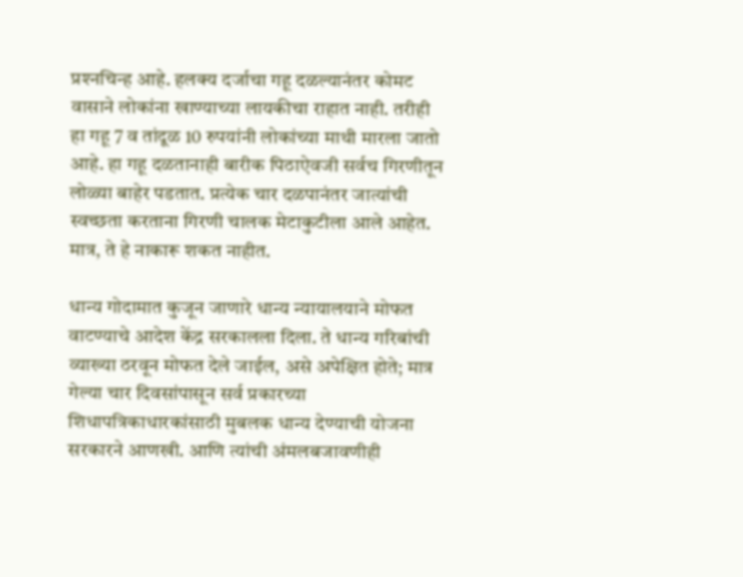प्रश्‍नचिन्ह आहे. हलक्‍य दर्जाचा गहू दळल्यानंतर कोमट वासाने लोकांना खाण्याच्या लायकीचा राहात नाही. तरीही हा गहू 7 व तांदूळ 10 रुपयांनी लोकांच्या माथी मारला जातो आहे. हा गहू दळतानाही बारीक पिठाऐवजी सर्वच गिरणीतून लोळ्या बाहेर पडतात. प्रत्येक चार दळपानंतर जात्यांची स्वच्छता करताना गिरणी चालक मेटाकुटीला आले आहेत. मात्र, ते हे नाकारू शकत नाहीत.

धान्य गोदामात कुजून जाणारे धान्य न्यायालयाने मोफत वाटण्याचे आदेश केंद्र सरकालला दिला. ते धान्य गरिबांची व्याख्या ठरवून मोफत देले जाईल, असे अपेक्षित होते; मात्र गेल्या चार दिवसांपासून सर्व प्रकारच्या शिधापत्रिकाधारकांसाठी मुबलक धान्य देण्याची योजना सरकारने आणखी. आणि त्यांची अंमलबजावणीही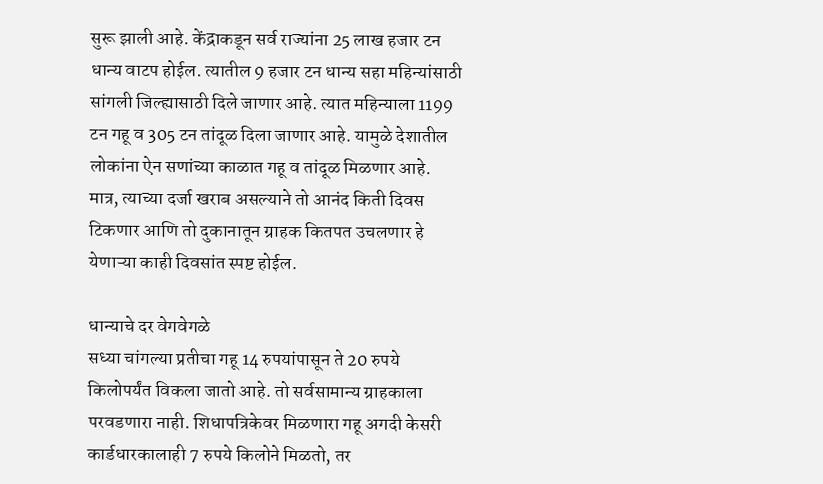सुरू झाली आहे. केंद्राकडून सर्व राज्यांना 25 लाख हजार टन धान्य वाटप होईल. त्यातील 9 हजार टन धान्य सहा महिन्यांसाठी सांगली जिल्ह्यासाठी दिले जाणार आहे. त्यात महिन्याला 1199 टन गहू व 305 टन तांदूळ दिला जाणार आहे. यामुळे देशातील लोकांना ऐन सणांच्या काळात गहू व तांदूळ मिळणार आहे. मात्र, त्याच्या दर्जा खराब असल्याने तो आनंद किती दिवस टिकणार आणि तो दुकानातून ग्राहक कितपत उचलणार हे येणाऱ्या काही दिवसांत स्पष्ट होईल.

धान्याचे दर वेगवेगळे
सध्या चांगल्या प्रतीचा गहू 14 रुपयांपासून ते 20 रुपये किलोपर्यंत विकला जातो आहे. तो सर्वसामान्य ग्राहकाला परवडणारा नाही. शिधापत्रिकेवर मिळणारा गहू अगदी केसरी कार्डधारकालाही 7 रुपये किलोने मिळतो, तर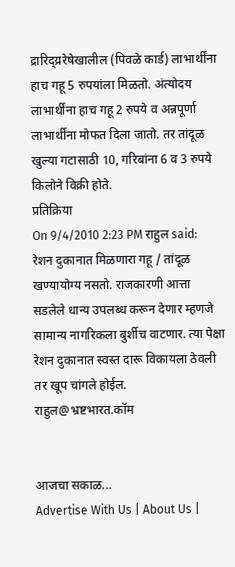द्रारिद्य्ररेषेखालील (पिवळे कार्ड) लाभार्थींना हाच गहू 5 रुपयांला मिळतो. अंत्योदय लाभार्थींना हाच गहू 2 रुपये व अन्नपूर्णा लाभार्थींना मोफत दिला जातो. तर तांदूळ खुल्या गटासाठी 10, गरिबांना 6 व 3 रुपये किलोने विक्री होते.
प्रतिक्रिया
On 9/4/2010 2:23 PM राहुल said:
रेशन दुकानात मिळणारा गहू / तांदूळ खण्यायोग्य नसतो. राजकारणी आत्ता सडलेले धान्य उपलब्ध करून देणार म्हणजे सामान्य नागरिकला बुर्शीच वाटणार. त्या पेक्षा रेशन दुकानात स्वस्त दारू विकायला ठेवली तर खूप चांगले होईल. राहुल@भ्रष्टभारत.कॉम


आजचा सकाळ...
Advertise With Us | About Us |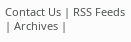Contact Us | RSS Feeds | Archives |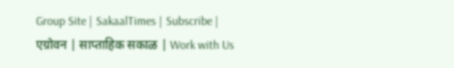Group Site | SakaalTimes | Subscribe | एग्रोवन | साप्ताहिक सकाळ | Work with Us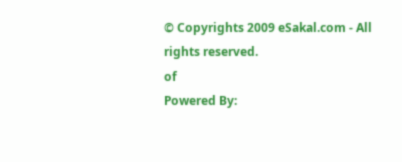© Copyrights 2009 eSakal.com - All rights reserved.
of
Powered By: